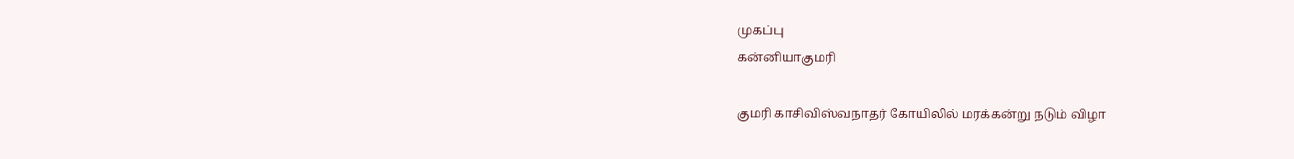முகப்பு
கன்னியாகுமரி

குமரி காசிவிஸ்வநாதர் கோயிலில் மரக்கன்று நடும் விழா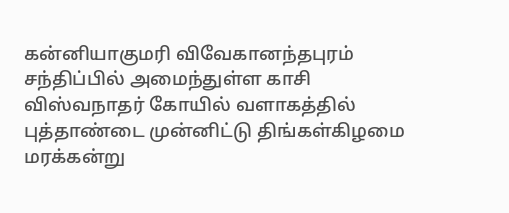கன்னியாகுமரி விவேகானந்தபுரம் சந்திப்பில் அமைந்துள்ள காசி விஸ்வநாதர் கோயில் வளாகத்தில் புத்தாண்டை முன்னிட்டு திங்கள்கிழமை மரக்கன்று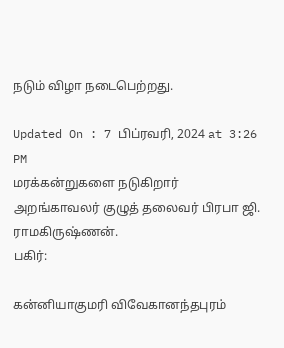நடும் விழா நடைபெற்றது.

Updated On : 7 பிப்ரவரி, 2024 at 3:26 PM
மரக்கன்றுகளை நடுகிறார் அறங்காவலர் குழுத் தலைவர் பிரபா ஜி. ராமகிருஷ்ணன்.
பகிர்:

கன்னியாகுமரி விவேகானந்தபுரம்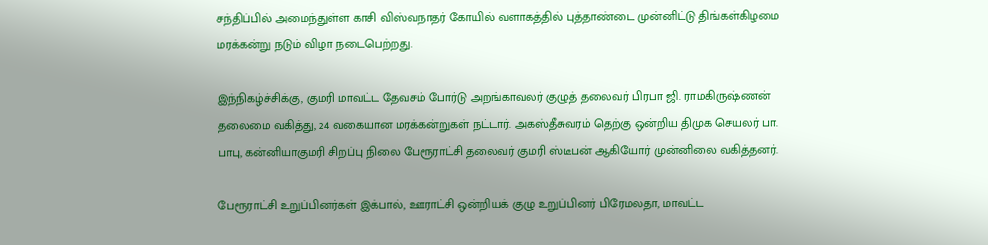சந்திப்பில் அமைந்துள்ள காசி விஸ்வநாதர் கோயில் வளாகத்தில் புத்தாண்டை முன்னிட்டு திங்கள்கிழமை மரக்கன்று நடும் விழா நடைபெற்றது.

இந்நிகழ்ச்சிக்கு, குமரி மாவட்ட தேவசம் போர்டு அறங்காவலர் குழுத் தலைவர் பிரபா ஜி. ராமகிருஷ்ணன் தலைமை வகித்து, 24 வகையான மரக்கன்றுகள் நட்டார். அகஸ்தீசுவரம் தெற்கு ஒன்றிய திமுக செயலர் பா. பாபு, கன்னியாகுமரி சிறப்பு நிலை பேரூராட்சி தலைவர் குமரி ஸ்டீபன் ஆகியோர் முன்னிலை வகித்தனர்.

பேரூராட்சி உறுப்பினர்கள் இக்பால், ஊராட்சி ஒன்றியக் குழு உறுப்பினர் பிரேமலதா, மாவட்ட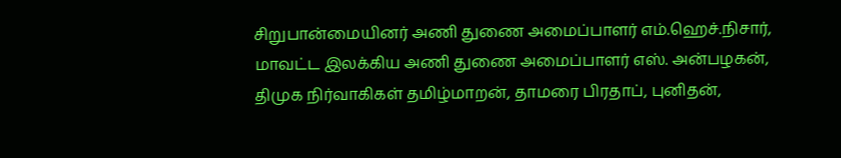சிறுபான்மையினர் அணி துணை அமைப்பாளர் எம்.ஹெச்.நிசார், மாவட்ட இலக்கிய அணி துணை அமைப்பாளர் எஸ். அன்பழகன், திமுக நிர்வாகிகள் தமிழ்மாறன், தாமரை பிரதாப், புனிதன்,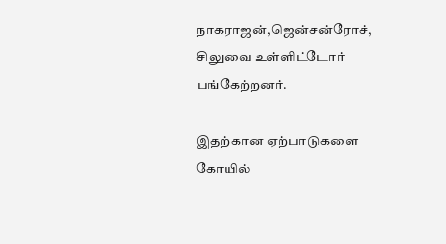நாகராஜன்,ஜென்சன்ரோச், சிலுவை உள்ளிட்டோர் பங்கேற்றனர்.

இதற்கான ஏற்பாடுகளை கோயில்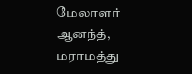மேலாளர் ஆனந்த், மராமத்து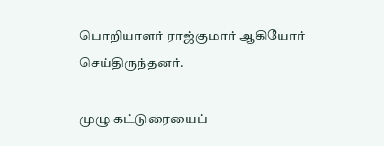பொறியாளர் ராஜ்குமார் ஆகியோர் செய்திருந்தனர்.

முழு கட்டுரையைப்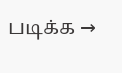படிக்க →